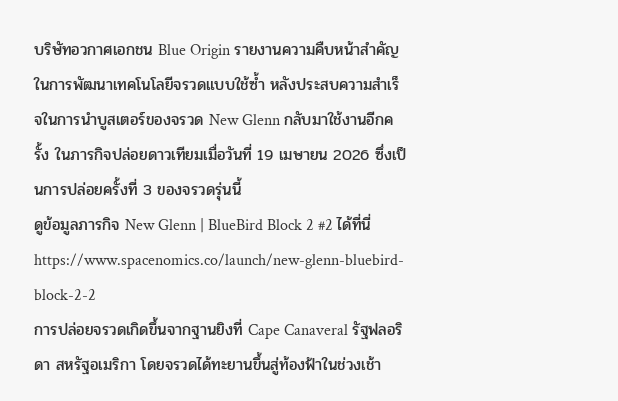บริษัทอวกาศเอกชน Blue Origin รายงานความคืบหน้าสำคัญในการพัฒนาเทคโนโลยีจรวดแบบใช้ซ้ำ หลังประสบความสำเร็จในการนำบูสเตอร์ของจรวด New Glenn กลับมาใช้งานอีกครั้ง ในภารกิจปล่อยดาวเทียมเมื่อวันที่ 19 เมษายน 2026 ซึ่งเป็นการปล่อยครั้งที่ 3 ของจรวดรุ่นนี้
ดูข้อมูลภารกิจ New Glenn | BlueBird Block 2 #2 ได้ที่นี่
https://www.spacenomics.co/launch/new-glenn-bluebird-block-2-2
การปล่อยจรวดเกิดขึ้นจากฐานยิงที่ Cape Canaveral รัฐฟลอริดา สหรัฐอเมริกา โดยจรวดได้ทะยานขึ้นสู่ท้องฟ้าในช่วงเช้า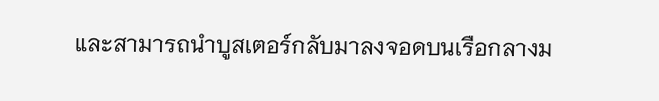และสามารถนำบูสเตอร์กลับมาลงจอดบนเรือกลางม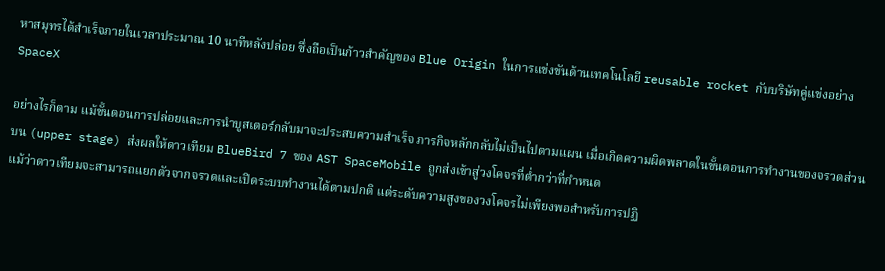หาสมุทรได้สำเร็จภายในเวลาประมาณ 10 นาทีหลังปล่อย ซึ่งถือเป็นก้าวสำคัญของ Blue Origin ในการแข่งขันด้านเทคโนโลยี reusable rocket กับบริษัทคู่แข่งอย่าง SpaceX

อย่างไรก็ตาม แม้ขั้นตอนการปล่อยและการนำบูสเตอร์กลับมาจะประสบความสำเร็จ ภารกิจหลักกลับไม่เป็นไปตามแผน เมื่อเกิดความผิดพลาดในขั้นตอนการทำงานของจรวดส่วนบน (upper stage) ส่งผลให้ดาวเทียม BlueBird 7 ของ AST SpaceMobile ถูกส่งเข้าสู่วงโคจรที่ต่ำกว่าที่กำหนด
แม้ว่าดาวเทียมจะสามารถแยกตัวจากจรวดและเปิดระบบทำงานได้ตามปกติ แต่ระดับความสูงของวงโคจรไม่เพียงพอสำหรับการปฏิ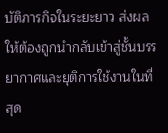บัติภารกิจในระยะยาว ส่งผลให้ต้องถูกนำกลับเข้าสู่ชั้นบรรยากาศและยุติการใช้งานในที่สุด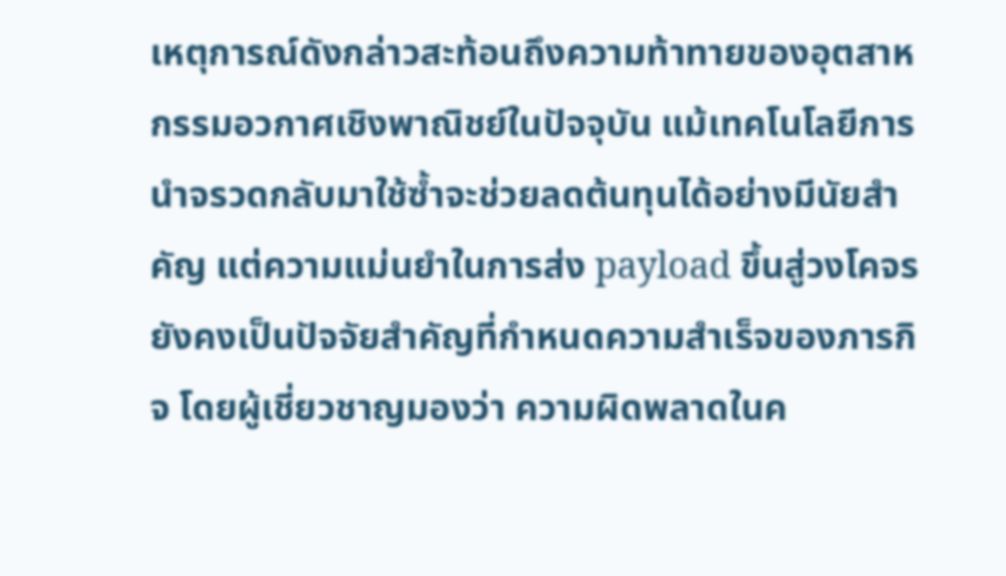เหตุการณ์ดังกล่าวสะท้อนถึงความท้าทายของอุตสาหกรรมอวกาศเชิงพาณิชย์ในปัจจุบัน แม้เทคโนโลยีการนำจรวดกลับมาใช้ซ้ำจะช่วยลดต้นทุนได้อย่างมีนัยสำคัญ แต่ความแม่นยำในการส่ง payload ขึ้นสู่วงโคจรยังคงเป็นปัจจัยสำคัญที่กำหนดความสำเร็จของภารกิจ โดยผู้เชี่ยวชาญมองว่า ความผิดพลาดในค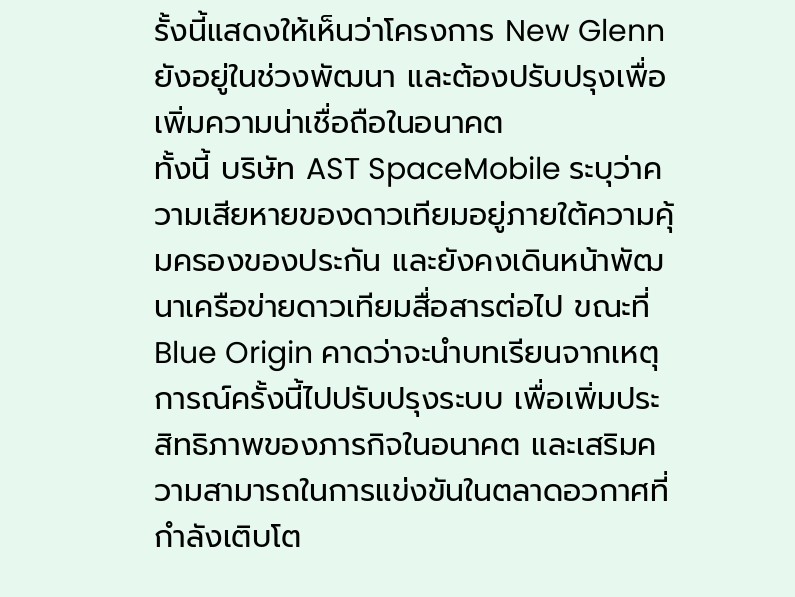รั้งนี้แสดงให้เห็นว่าโครงการ New Glenn ยังอยู่ในช่วงพัฒนา และต้องปรับปรุงเพื่อเพิ่มความน่าเชื่อถือในอนาคต
ทั้งนี้ บริษัท AST SpaceMobile ระบุว่าความเสียหายของดาวเทียมอยู่ภายใต้ความคุ้มครองของประกัน และยังคงเดินหน้าพัฒนาเครือข่ายดาวเทียมสื่อสารต่อไป ขณะที่ Blue Origin คาดว่าจะนำบทเรียนจากเหตุการณ์ครั้งนี้ไปปรับปรุงระบบ เพื่อเพิ่มประสิทธิภาพของภารกิจในอนาคต และเสริมความสามารถในการแข่งขันในตลาดอวกาศที่กำลังเติบโต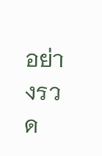อย่างรวด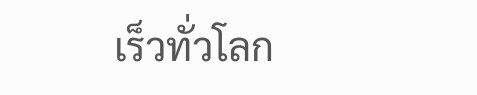เร็วทั่วโลก